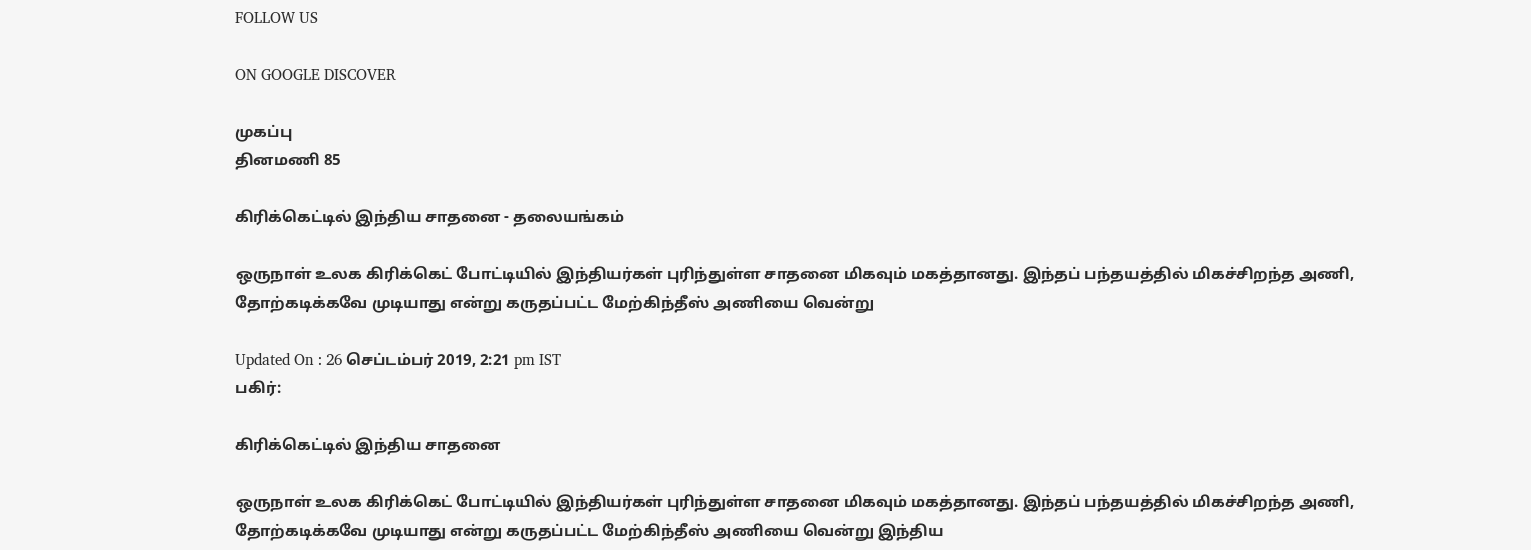FOLLOW US

ON GOOGLE DISCOVER

முகப்பு
தினமணி 85

கிரிக்கெட்டில் இந்திய சாதனை - தலையங்கம்

ஒருநாள் உலக கிரிக்கெட் போட்டியில் இந்தியர்கள் புரிந்துள்ள சாதனை மிகவும் மகத்தானது. இந்தப் பந்தயத்தில் மிகச்சிறந்த அணி, தோற்கடிக்கவே முடியாது என்று கருதப்பட்ட மேற்கிந்தீஸ் அணியை வென்று

Updated On : 26 செப்டம்பர் 2019, 2:21 pm IST
பகிர்:

கிரிக்கெட்டில் இந்திய சாதனை

ஒருநாள் உலக கிரிக்கெட் போட்டியில் இந்தியர்கள் புரிந்துள்ள சாதனை மிகவும் மகத்தானது. இந்தப் பந்தயத்தில் மிகச்சிறந்த அணி, தோற்கடிக்கவே முடியாது என்று கருதப்பட்ட மேற்கிந்தீஸ் அணியை வென்று இந்திய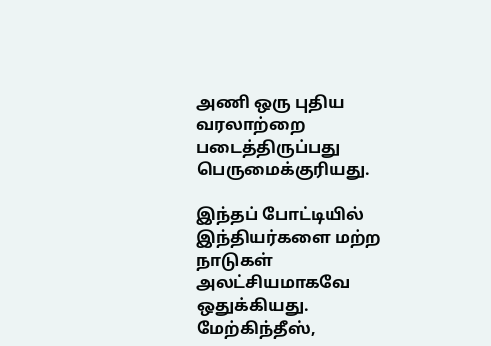அணி ஒரு புதிய வரலாற்றை படைத்திருப்பது பெருமைக்குரியது.

இந்தப் போட்டியில் இந்தியர்களை மற்ற நாடுகள் அலட்சியமாகவே ஒதுக்கியது. மேற்கிந்தீஸ்,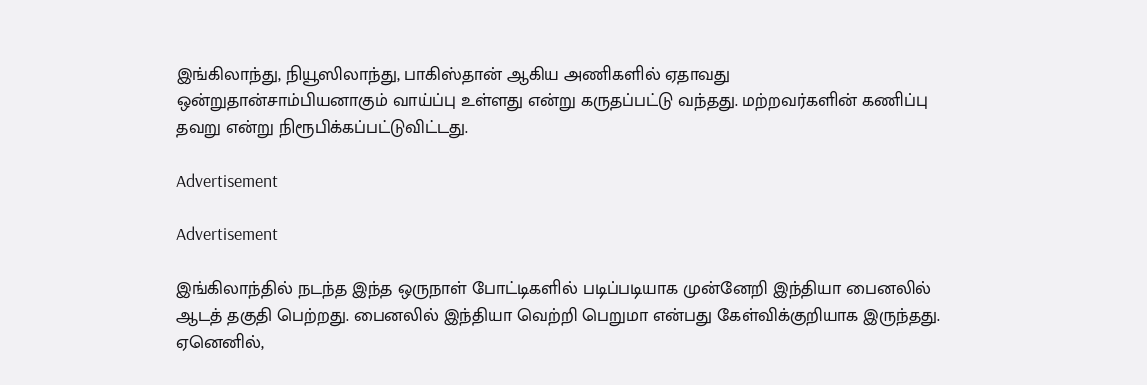இங்கிலாந்து, நியூஸிலாந்து, பாகிஸ்தான் ஆகிய அணிகளில் ஏதாவது ஒன்றுதான்சாம்பியனாகும் வாய்ப்பு உள்ளது என்று கருதப்பட்டு வந்தது. மற்றவர்களின் கணிப்பு தவறு என்று நிரூபிக்கப்பட்டுவிட்டது.

Advertisement

Advertisement

இங்கிலாந்தில் நடந்த இந்த ஒருநாள் போட்டிகளில் படிப்படியாக முன்னேறி இந்தியா பைனலில் ஆடத் தகுதி பெற்றது. பைனலில் இந்தியா வெற்றி பெறுமா என்பது கேள்விக்குறியாக இருந்தது. ஏனெனில்,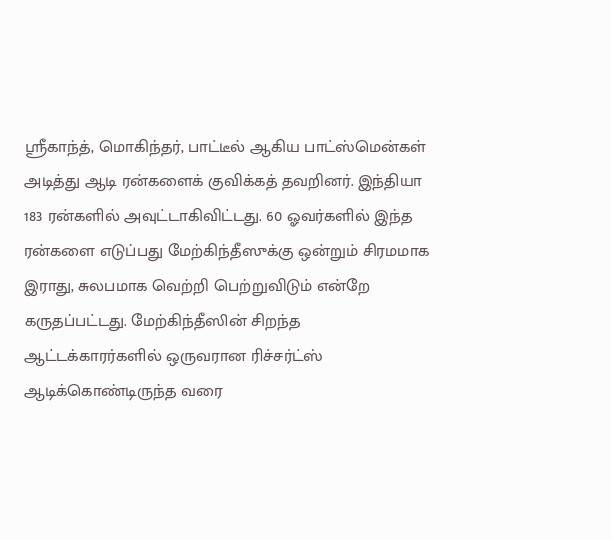ஸ்ரீகாந்த், மொகிந்தர், பாட்டீல் ஆகிய பாட்ஸ்மென்கள் அடித்து ஆடி ரன்களைக் குவிக்கத் தவறினர். இந்தியா 183 ரன்களில் அவுட்டாகிவிட்டது. 60 ஓவர்களில் இந்த ரன்களை எடுப்பது மேற்கிந்தீஸுக்கு ஒன்றும் சிரமமாக இராது, சுலபமாக வெற்றி பெற்றுவிடும் என்றே கருதப்பட்டது. மேற்கிந்தீஸின் சிறந்த ஆட்டக்காரர்களில் ஒருவரான ரிச்சர்ட்ஸ் ஆடிக்கொண்டிருந்த வரை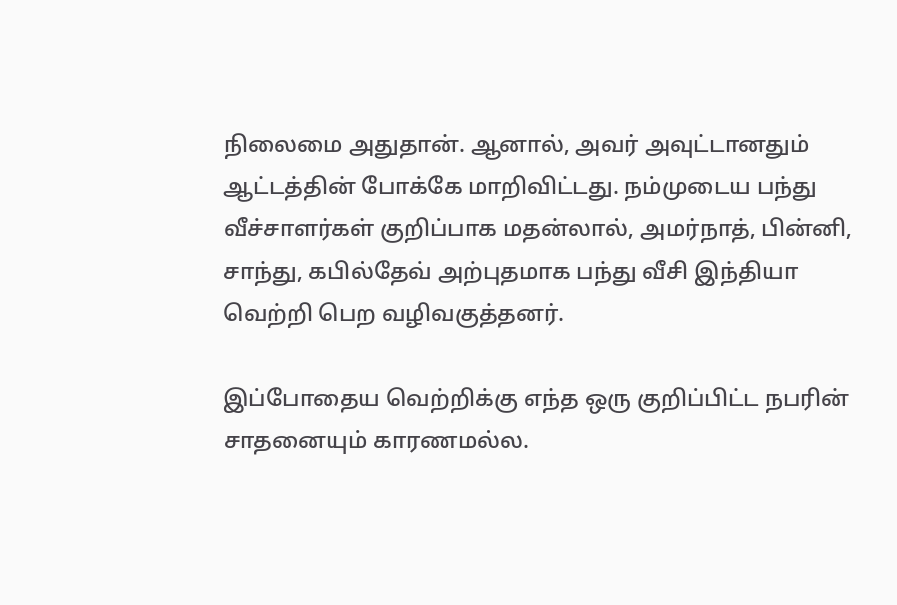நிலைமை அதுதான். ஆனால், அவர் அவுட்டானதும் ஆட்டத்தின் போக்கே மாறிவிட்டது. நம்முடைய பந்து வீச்சாளர்கள் குறிப்பாக மதன்லால், அமர்நாத், பின்னி, சாந்து, கபில்தேவ் அற்புதமாக பந்து வீசி இந்தியா வெற்றி பெற வழிவகுத்தனர்.

இப்போதைய வெற்றிக்கு எந்த ஒரு குறிப்பிட்ட நபரின் சாதனையும் காரணமல்ல.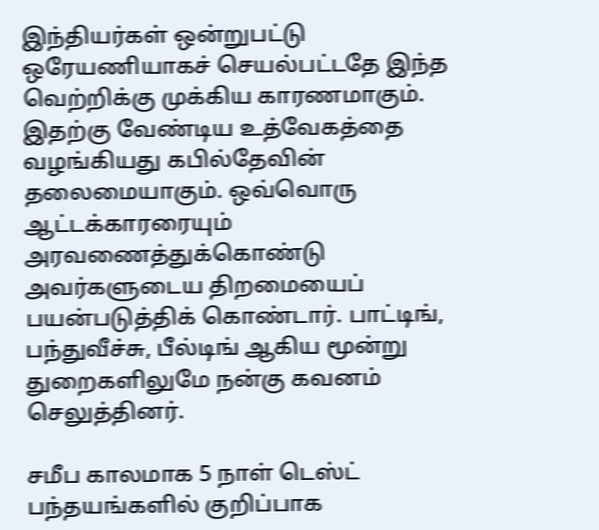இந்தியர்கள் ஒன்றுபட்டு ஒரேயணியாகச் செயல்பட்டதே இந்த வெற்றிக்கு முக்கிய காரணமாகும். இதற்கு வேண்டிய உத்வேகத்தை வழங்கியது கபில்தேவின் தலைமையாகும். ஒவ்வொரு ஆட்டக்காரரையும் அரவணைத்துக்கொண்டு அவர்களுடைய திறமையைப் பயன்படுத்திக் கொண்டார். பாட்டிங், பந்துவீச்சு, பீல்டிங் ஆகிய மூன்று துறைகளிலுமே நன்கு கவனம் செலுத்தினர்.

சமீப காலமாக 5 நாள் டெஸ்ட் பந்தயங்களில் குறிப்பாக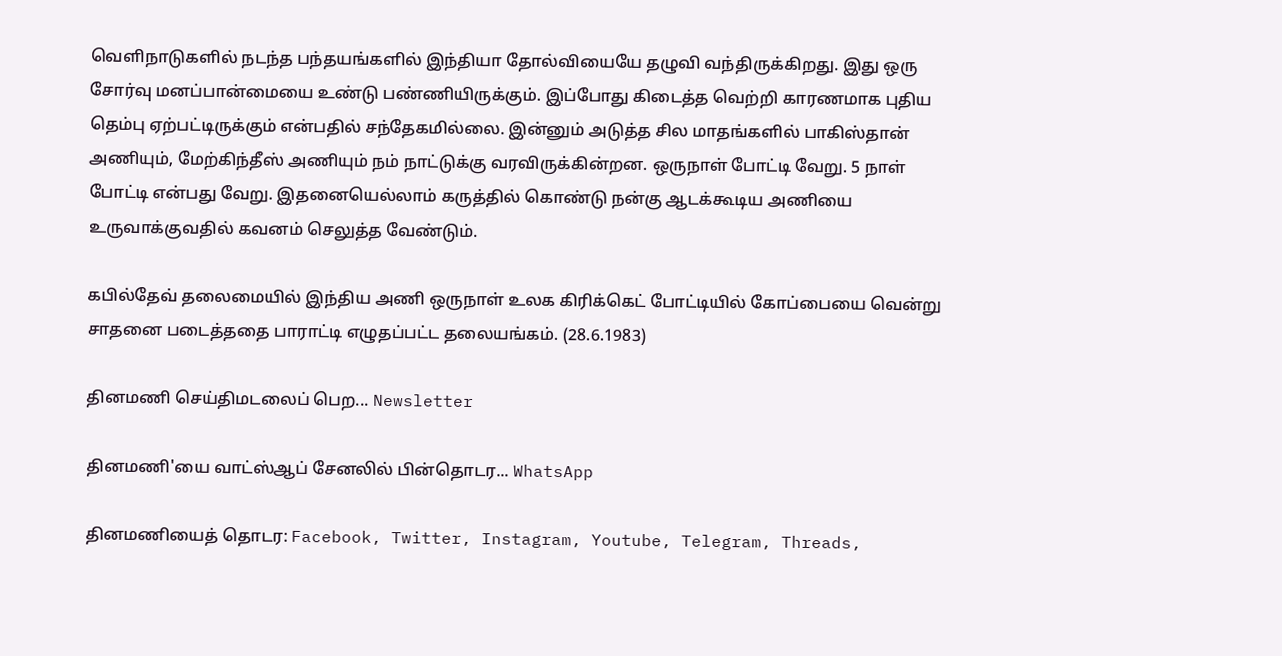வெளிநாடுகளில் நடந்த பந்தயங்களில் இந்தியா தோல்வியையே தழுவி வந்திருக்கிறது. இது ஒரு சோர்வு மனப்பான்மையை உண்டு பண்ணியிருக்கும். இப்போது கிடைத்த வெற்றி காரணமாக புதிய தெம்பு ஏற்பட்டிருக்கும் என்பதில் சந்தேகமில்லை. இன்னும் அடுத்த சில மாதங்களில் பாகிஸ்தான் அணியும், மேற்கிந்தீஸ் அணியும் நம் நாட்டுக்கு வரவிருக்கின்றன. ஒருநாள் போட்டி வேறு. 5 நாள் போட்டி என்பது வேறு. இதனையெல்லாம் கருத்தில் கொண்டு நன்கு ஆடக்கூடிய அணியை உருவாக்குவதில் கவனம் செலுத்த வேண்டும்.

கபில்தேவ் தலைமையில் இந்திய அணி ஒருநாள் உலக கிரிக்கெட் போட்டியில் கோப்பையை வென்று சாதனை படைத்ததை பாராட்டி எழுதப்பட்ட தலையங்கம். (28.6.1983)

தினமணி செய்திமடலைப் பெற... Newsletter

தினமணி'யை வாட்ஸ்ஆப் சேனலில் பின்தொடர... WhatsApp

தினமணியைத் தொடர: Facebook, Twitter, Instagram, Youtube, Telegram, Threads,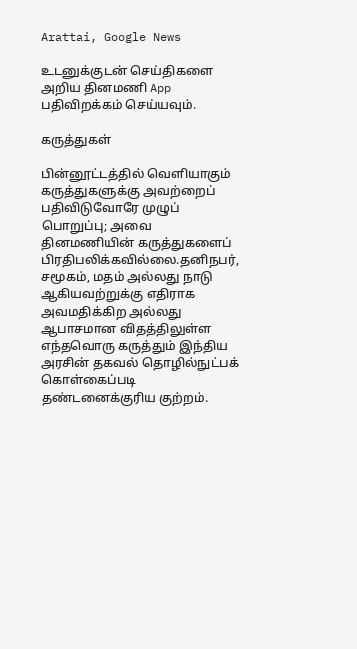Arattai, Google News

உடனுக்குடன் செய்திகளை அறிய தினமணி App பதிவிறக்கம் செய்யவும்.

கருத்துகள்

பின்னூட்டத்தில் வெளியாகும் கருத்துகளுக்கு அவற்றைப் பதிவிடுவோரே முழுப் பொறுப்பு; அவை தினமணியின் கருத்துகளைப் பிரதிபலிக்கவில்லை.தனிநபர், சமூகம், மதம் அல்லது நாடு ஆகியவற்றுக்கு எதிராக அவமதிக்கிற அல்லது ஆபாசமான விதத்திலுள்ள எந்தவொரு கருத்தும் இந்திய அரசின் தகவல் தொழில்நுட்பக் கொள்கைப்படி தண்டனைக்குரிய குற்றம்.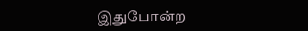இதுபோன்ற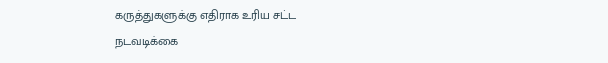கருத்துகளுக்கு எதிராக உரிய சட்ட நடவடிக்கை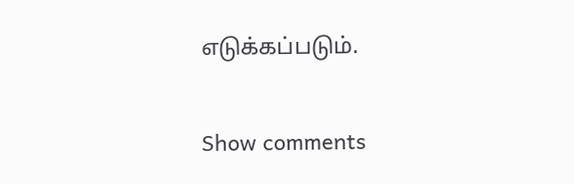எடுக்கப்படும்.

Show comments